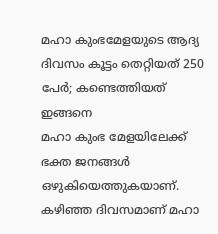മഹാ കുംഭമേളയുടെ ആദ്യ ദിവസം കൂട്ടം തെറ്റിയത് 250 പേർ; കണ്ടെത്തിയത് ഇങ്ങനെ
മഹാ കുംഭ മേളയിലേക്ക് ഭക്ത ജനങ്ങൾ ഒഴുകിയെത്തുകയാണ്. കഴിഞ്ഞ ദിവസമാണ് മഹാ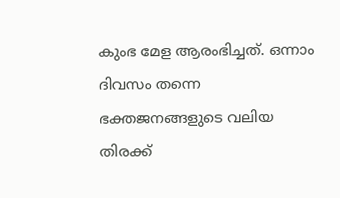കുംഭ മേള ആരംഭിച്ചത്. ഒന്നാം ദിവസം തന്നെ ഭക്തജനങ്ങളുടെ വലിയ തിരക്ക്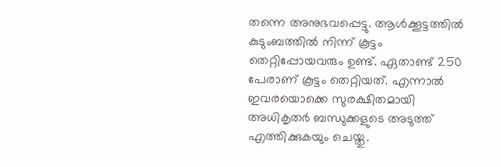തന്നെ അനുഭവപ്പെട്ടു. ആൾക്കൂട്ടത്തിൽ കുടുംബത്തിൽ നിന്ന് കൂട്ടം തെറ്റിപ്പോയവരും ഉണ്ട്. ഏതാണ്ട് 250 പേരാണ് കൂട്ടം തെറ്റിയത്. എന്നാൽ ഇവരയൊക്കെ സുരക്ഷിതമായി അധികൃതർ ബന്ധുക്കളുടെ അടുത്ത് എത്തിക്കുകയും ചെയ്തു.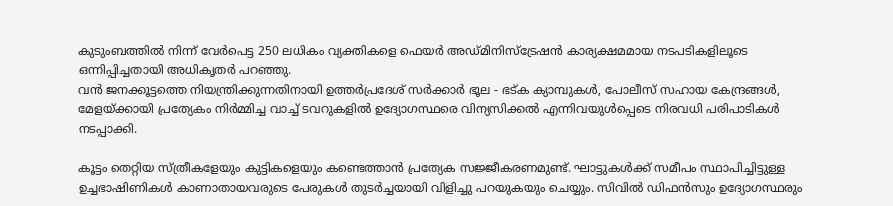കുടുംബത്തിൽ നിന്ന് വേർപെട്ട 250 ലധികം വ്യക്തികളെ ഫെയർ അഡ്മിനിസ്ട്രേഷൻ കാര്യക്ഷമമായ നടപടികളിലൂടെ ഒന്നിപ്പിച്ചതായി അധികൃതർ പറഞ്ഞു.
വൻ ജനക്കൂട്ടത്തെ നിയന്ത്രിക്കുന്നതിനായി ഉത്തർപ്രദേശ് സർക്കാർ ഭൂല - ഭട്ക ക്യാമ്പുകൾ, പോലീസ് സഹായ കേന്ദ്രങ്ങൾ, മേളയ്ക്കായി പ്രത്യേകം നിർമ്മിച്ച വാച്ച് ടവറുകളിൽ ഉദ്യോഗസ്ഥരെ വിന്യസിക്കൽ എന്നിവയുൾപ്പെടെ നിരവധി പരിപാടികൾ നടപ്പാക്കി.

കൂട്ടം തെറ്റിയ സ്ത്രീകളേയും കുട്ടികളെയും കണ്ടെത്താൻ പ്രത്യേക സജ്ജീകരണമുണ്ട്. ഘാട്ടുകൾക്ക് സമീപം സ്ഥാപിച്ചിട്ടുള്ള ഉച്ചഭാഷിണികൾ കാണാതായവരുടെ പേരുകൾ തുടർച്ചയായി വിളിച്ചു പറയുകയും ചെയ്യും. സിവിൽ ഡിഫൻസും ഉദ്യോഗസ്ഥരും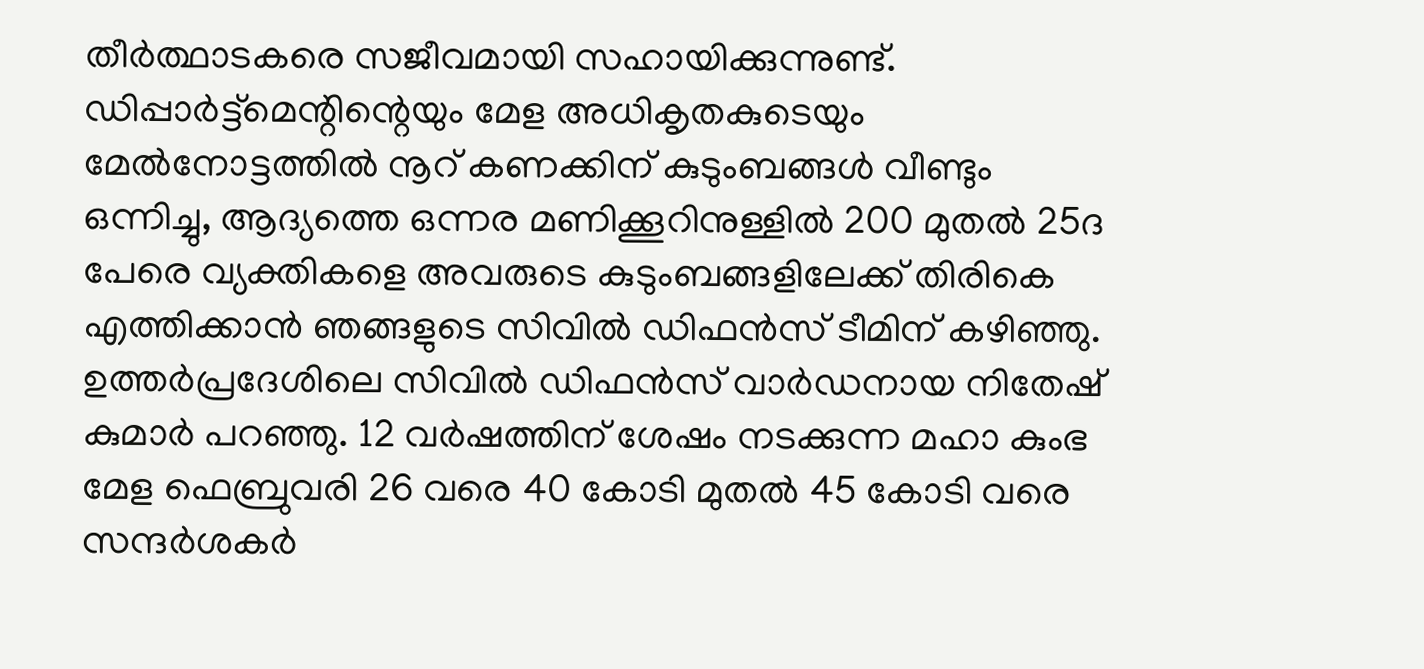തീർത്ഥാടകരെ സജീവമായി സഹായിക്കുന്നുണ്ട്.
ഡിപ്പാർട്ട്മെന്റിന്റെയും മേള അധികൃതകുടെയും മേൽനോട്ടത്തിൽ നൂറ് കണക്കിന് കുടുംബങ്ങൾ വീണ്ടും ഒന്നിച്ചു, ആദ്യത്തെ ഒന്നര മണിക്കൂറിനുള്ളിൽ 200 മുതൽ 25ദ പേരെ വ്യക്തികളെ അവരുടെ കുടുംബങ്ങളിലേക്ക് തിരികെ എത്തിക്കാൻ ഞങ്ങളുടെ സിവിൽ ഡിഫൻസ് ടീമിന് കഴിഞ്ഞു. ഉത്തർപ്രദേശിലെ സിവിൽ ഡിഫൻസ് വാർഡനായ നിതേഷ് കുമാർ പറഞ്ഞു. 12 വർഷത്തിന് ശേഷം നടക്കുന്ന മഹാ കുംഭ മേള ഫെബ്രുവരി 26 വരെ 40 കോടി മുതൽ 45 കോടി വരെ സന്ദർശകർ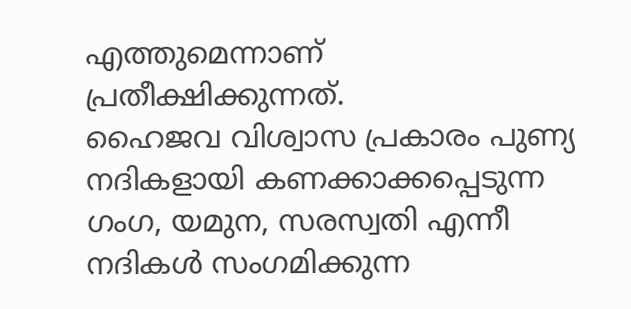എത്തുമെന്നാണ് പ്രതീക്ഷിക്കുന്നത്.
ഹൈജവ വിശ്വാസ പ്രകാരം പുണ്യ നദികളായി കണക്കാക്കപ്പെടുന്ന ഗംഗ, യമുന, സരസ്വതി എന്നീ നദികൾ സംഗമിക്കുന്ന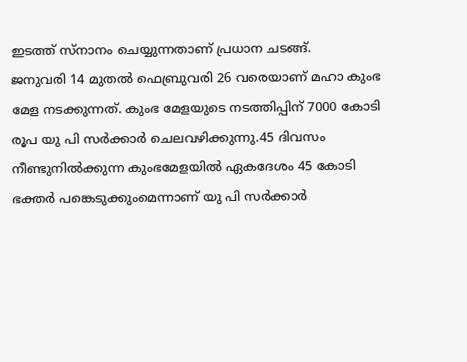ഇടത്ത് സ്നാനം ചെയ്യുന്നതാണ് പ്രധാന ചടങ്ങ്.
ജനുവരി 14 മുതൽ ഫെബ്രുവരി 26 വരെയാണ് മഹാ കുംഭ മേള നടക്കുന്നത്. കുംഭ മേളയുടെ നടത്തിപ്പിന് 7000 കോടി രൂപ യു പി സർക്കാർ ചെലവഴിക്കുന്നു.45 ദിവസം നീണ്ടുനിൽക്കുന്ന കുംഭമേളയിൽ ഏകദേശം 45 കോടി ഭക്തർ പങ്കെടുക്കുംമെന്നാണ് യു പി സർക്കാർ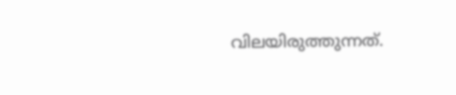വിലയിരുത്തുന്നത്.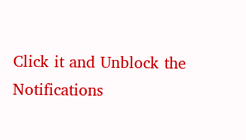Click it and Unblock the Notifications